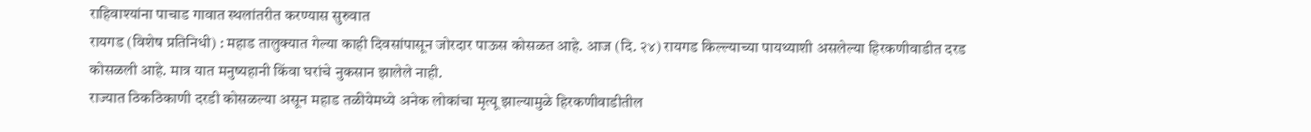राहिवाश्यांना पाचाड गावात स्थलांतरीत करण्यास सुरुवात
रायगड (विशेष प्रतिनिधी) : महाड तालुक्यात गेल्या काही दिवसांपासून जोरदार पाऊस कोसळत आहे. आज (दि. २४) रायगड किल्ल्याच्या पायथ्याशी असलेल्या हिरकणीवाडीत दरड कोसळली आहे. मात्र यात मनुष्यहानी किंवा घरांचे नुकसान झालेले नाही.
राज्यात ठिकठिकाणी दरडी कोसळल्या असून महाड तळीयेमध्ये अनेक लोकांचा मृत्यू झाल्यामुळे हिरकणीवाडीतील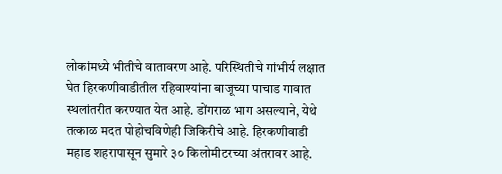लोकांमध्ये भीतीचे वातावरण आहे. परिस्थितीचे गांभीर्य लक्षात घेत हिरकणीवाडीतील रहिवाश्यांना बाजूच्या पाचाड गावात स्थलांतरीत करण्यात येत आहे. डोंगराळ भाग असल्याने, येथे तत्काळ मदत पोहोचविणेही जिकिरीचे आहे. हिरकणीवाडी महाड शहरापासून सुमारे ३० किलोमीटरच्या अंतरावर आहे.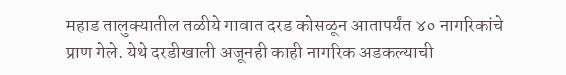महाड तालुक्यातील तळीये गावात दरड कोसळून आतापर्यंत ४० नागरिकांचे प्राण गेले. येथे दरडीखाली अजूनही काही नागरिक अडकल्याची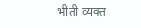भीती व्यक्त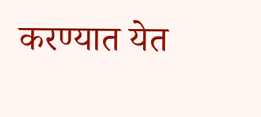करण्यात येत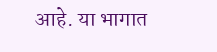आहे. या भागात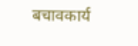बचावकार्य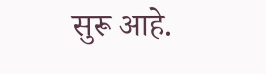सुरू आहे.